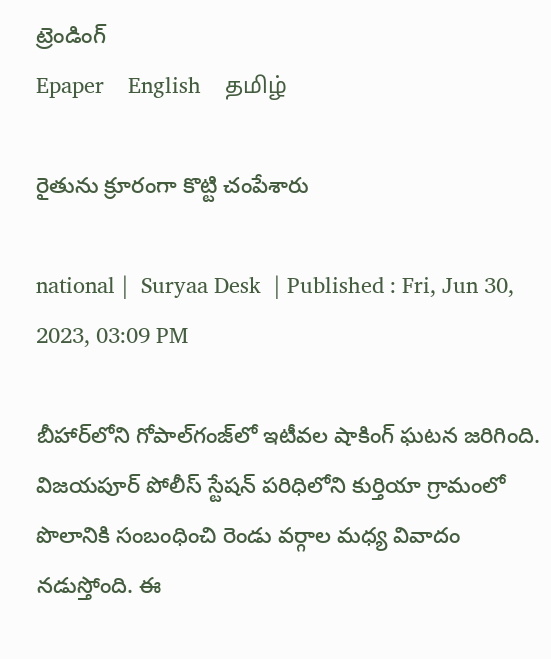ట్రెండింగ్
Epaper    English    தமிழ்

రైతును క్రూరంగా కొట్టి చంపేశారు

national |  Suryaa Desk  | Published : Fri, Jun 30, 2023, 03:09 PM

బీహార్‌లోని గోపాల్‌గంజ్‌లో ఇటీవల షాకింగ్ ఘటన జరిగింది. విజయపూర్ పోలీస్ స్టేషన్‌ పరిధిలోని కుర్తియా గ్రామంలో పొలానికి సంబంధించి రెండు వర్గాల మధ్య వివాదం నడుస్తోంది. ఈ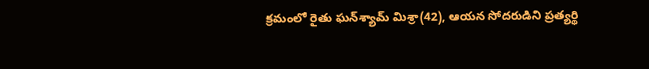క్రమంలో రైతు ఘన్‌శ్యామ్ మిశ్రా(42), ఆయన సోదరుడిని ప్రత్యర్థి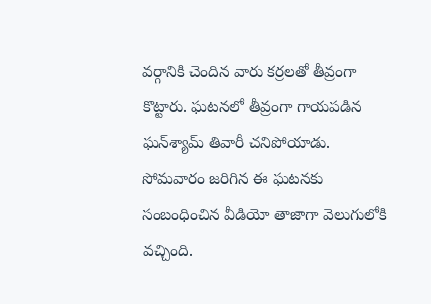వర్గానికి చెందిన వారు కర్రలతో తీవ్రంగా కొట్టారు. ఘటనలో తీవ్రంగా గాయపడిన ఘన్‌శ్యామ్ తివారీ చనిపోయాడు. సోమవారం జరిగిన ఈ ఘటనకు సంబంధించిన వీడియో తాజాగా వెలుగులోకి వచ్చింది.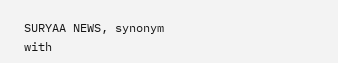SURYAA NEWS, synonym with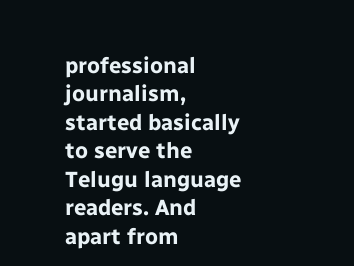professional journalism, started basically to serve the Telugu language readers. And apart from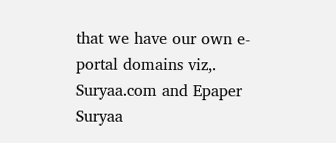that we have our own e-portal domains viz,. Suryaa.com and Epaper Suryaa